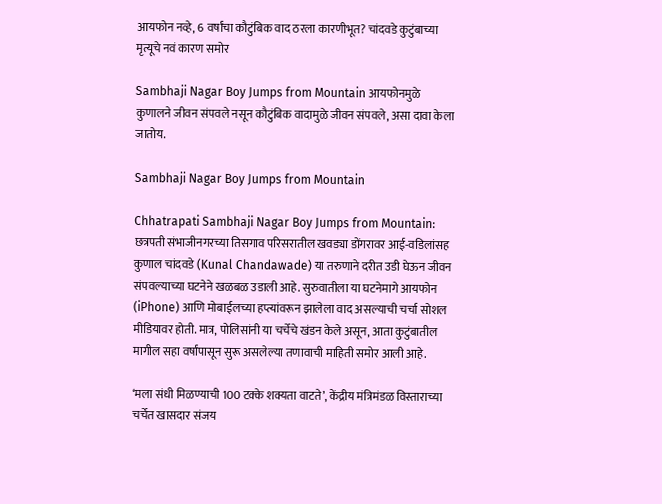आयफोन नव्हे, 6 वर्षांचा कौटुंबिक वाद ठरला कारणीभूत? चांदवडे कुटुंबाच्या मृत्यूचे नवं कारण समोर

Sambhaji Nagar Boy Jumps from Mountain आयफोनमुळे कुणालने जीवन संपवले नसून कौटुंबिक वादामुळे जीवन संपवले, असा दावा केला जातोय.

Sambhaji Nagar Boy Jumps from Mountain

Chhatrapati Sambhaji Nagar Boy Jumps from Mountain: छत्रपती संभाजीनगरच्या तिसगाव परिसरातील खवड्या डोंगरावर आई-वडिलांसह कुणाल चांदवडे (Kunal Chandawade) या तरुणाने दरीत उडी घेऊन जीवन संपवल्याच्या घटनेने खळबळ उडाली आहे. सुरुवातीला या घटनेमागे आयफोन (iPhone) आणि मोबाईलच्या हप्त्यांवरून झालेला वाद असल्याची चर्चा सोशल मीडियावर होती. मात्र, पोलिसांनी या चर्चेचे खंडन केले असून, आता कुटुंबातील मागील सहा वर्षांपासून सुरू असलेल्या तणावाची माहिती समोर आली आहे.

‘मला संधी मिळण्याची 100 टक्के शक्यता वाटते’, केंद्रीय मंत्रिमंडळ विस्ताराच्या चर्चेत खासदार संजय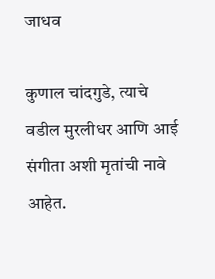जाधव

कुणाल चांदगुडे, त्याचे वडील मुरलीधर आणि आई संगीता अशी मृतांची नावे आहेत.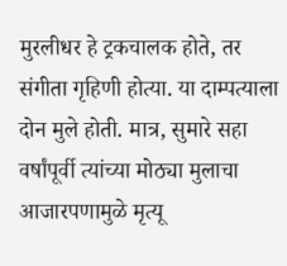मुरलीधर हे ट्रकचालक होते, तर संगीता गृहिणी होत्या. या दाम्पत्याला दोन मुले होती. मात्र, सुमारे सहा वर्षांपूर्वी त्यांच्या मोठ्या मुलाचा आजारपणामुळे मृत्यू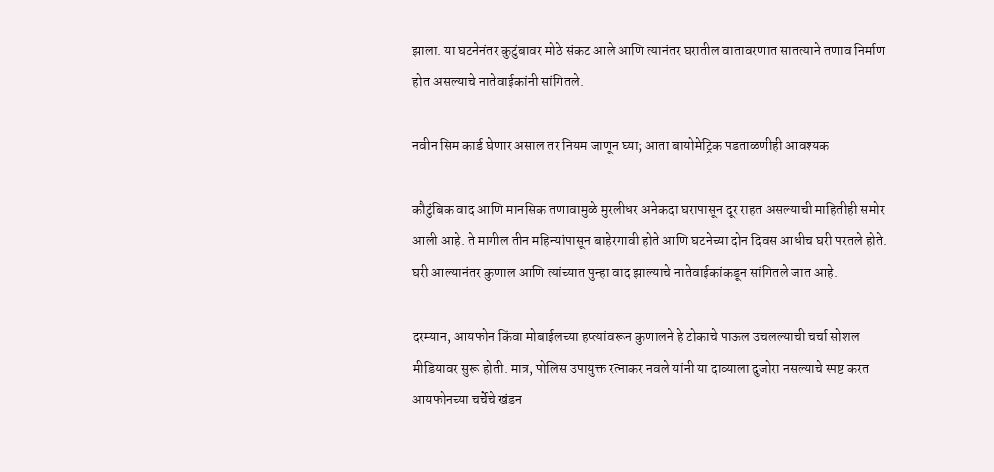झाला. या घटनेनंतर कुटुंबावर मोठे संकट आले आणि त्यानंतर घरातील वातावरणात सातत्याने तणाव निर्माण होत असल्याचे नातेवाईकांनी सांगितले.

नवीन सिम कार्ड घेणार असाल तर नियम जाणून घ्या; आता बायोमेट्रिक पडताळणीही आवश्यक

कौटुंबिक वाद आणि मानसिक तणावामुळे मुरलीधर अनेकदा घरापासून दूर राहत असल्याची माहितीही समोर आली आहे. ते मागील तीन महिन्यांपासून बाहेरगावी होते आणि घटनेच्या दोन दिवस आधीच घरी परतले होते. घरी आल्यानंतर कुणाल आणि त्यांच्यात पुन्हा वाद झाल्याचे नातेवाईकांकडून सांगितले जात आहे.

दरम्यान, आयफोन किंवा मोबाईलच्या हप्त्यांवरून कुणालने हे टोकाचे पाऊल उचलल्याची चर्चा सोशल मीडियावर सुरू होती. मात्र, पोलिस उपायुक्त रत्नाकर नवले यांनी या दाव्याला दुजोरा नसल्याचे स्पष्ट करत आयफोनच्या चर्चेचे खंडन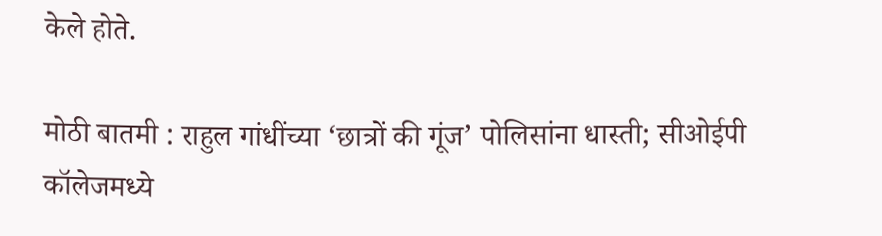केले होते.

मोठी बातमी : राहुल गांधींच्या ‘छात्रों की गूंज’ पोलिसांना धास्ती; सीओईपी कॉलेजमध्ये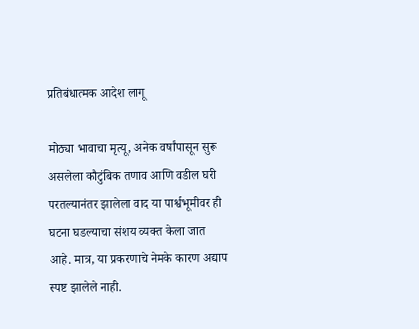प्रतिबंधात्मक आदेश लागू

मोठ्या भावाचा मृत्यू, अनेक वर्षांपासून सुरू असलेला कौटुंबिक तणाव आणि वडील घरी परतल्यानंतर झालेला वाद या पार्श्वभूमीवर ही घटना घडल्याचा संशय व्यक्त केला जात आहे. मात्र, या प्रकरणाचे नेमके कारण अद्याप स्पष्ट झालेले नाही.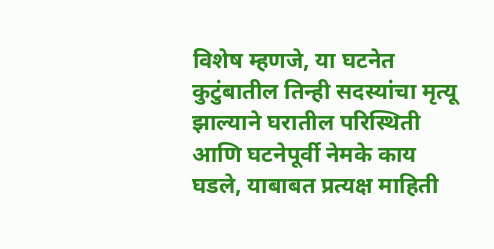विशेष म्हणजे, या घटनेत कुटुंबातील तिन्ही सदस्यांचा मृत्यू झाल्याने घरातील परिस्थिती आणि घटनेपूर्वी नेमके काय घडले, याबाबत प्रत्यक्ष माहिती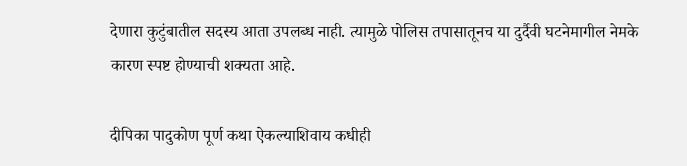देणारा कुटुंबातील सदस्य आता उपलब्ध नाही. त्यामुळे पोलिस तपासातूनच या दुर्दैवी घटनेमागील नेमके कारण स्पष्ट होण्याची शक्यता आहे.

दीपिका पादुकोण पूर्ण कथा ऐकल्याशिवाय कधीही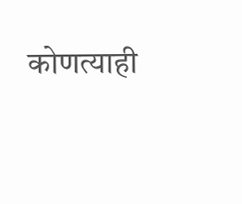कोणत्याही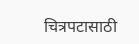चित्रपटासाठी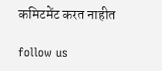कमिटमेंट करत नाहीत

follow us